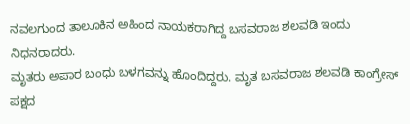ನವಲಗುಂದ ತಾಲೂಕಿನ ಅಹಿಂದ ನಾಯಕರಾಗಿದ್ದ ಬಸವರಾಜ ಶಲವಡಿ ಇಂದು ನಿಧನರಾದರು.
ಮೃತರು ಅಪಾರ ಬಂಧು ಬಳಗವನ್ನು ಹೊಂದಿದ್ದರು. ಮೃತ ಬಸವರಾಜ ಶಲವಡಿ ಕಾಂಗ್ರೇಸ್ ಪಕ್ಷದ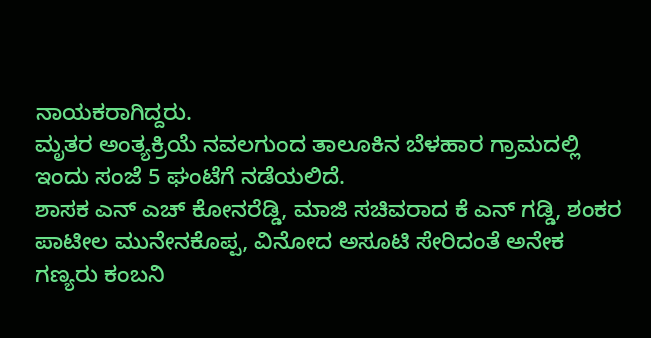ನಾಯಕರಾಗಿದ್ದರು.
ಮೃತರ ಅಂತ್ಯಕ್ರಿಯೆ ನವಲಗುಂದ ತಾಲೂಕಿನ ಬೆಳಹಾರ ಗ್ರಾಮದಲ್ಲಿ ಇಂದು ಸಂಜೆ 5 ಘಂಟೆಗೆ ನಡೆಯಲಿದೆ.
ಶಾಸಕ ಎನ್ ಎಚ್ ಕೋನರೆಡ್ಡಿ, ಮಾಜಿ ಸಚಿವರಾದ ಕೆ ಎನ್ ಗಡ್ಡಿ, ಶಂಕರ ಪಾಟೀಲ ಮುನೇನಕೊಪ್ಪ, ವಿನೋದ ಅಸೂಟಿ ಸೇರಿದಂತೆ ಅನೇಕ ಗಣ್ಯರು ಕಂಬನಿ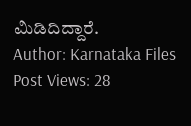ಮಿಡಿದಿದ್ದಾರೆ.
Author: Karnataka Files
Post Views: 28